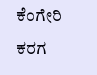ಕೆಂಗೇರಿ ಕರಗ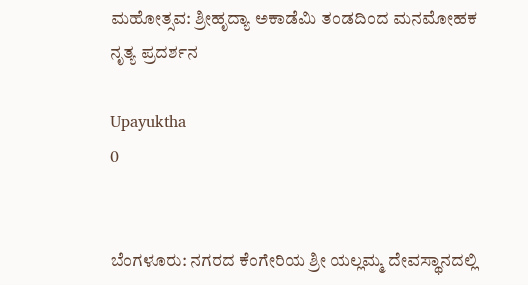ಮಹೋತ್ಸವ: ಶ್ರೀಹೃದ್ಯಾ ಅಕಾಡೆಮಿ ತಂಡದಿಂದ ಮನಮೋಹಕ ನೃತ್ಯ ಪ್ರದರ್ಶನ

Upayuktha
0


ಬೆಂಗಳೂರು: ನಗರದ ಕೆಂಗೇರಿಯ ಶ್ರೀ ಯಲ್ಲಮ್ಮ ದೇವಸ್ಥಾನದಲ್ಲಿ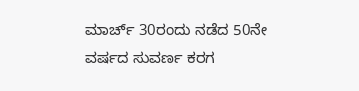ಮಾರ್ಚ್ 30ರಂದು ನಡೆದ 50ನೇ ವರ್ಷದ ಸುವರ್ಣ ಕರಗ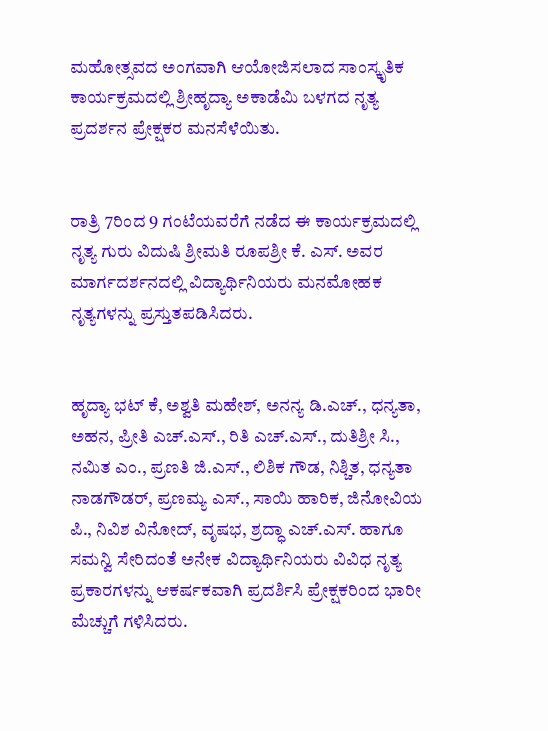ಮಹೋತ್ಸವದ ಅಂಗವಾಗಿ ಆಯೋಜಿಸಲಾದ ಸಾಂಸ್ಕೃತಿಕ ಕಾರ್ಯಕ್ರಮದಲ್ಲಿ ಶ್ರೀಹೃದ್ಯಾ ಅಕಾಡೆಮಿ ಬಳಗದ ನೃತ್ಯ ಪ್ರದರ್ಶನ ಪ್ರೇಕ್ಷಕರ ಮನಸೆಳೆಯಿತು.


ರಾತ್ರಿ 7ರಿಂದ 9 ಗಂಟೆಯವರೆಗೆ ನಡೆದ ಈ ಕಾರ್ಯಕ್ರಮದಲ್ಲಿ ನೃತ್ಯ ಗುರು ವಿದುಷಿ ಶ್ರೀಮತಿ ರೂಪಶ್ರೀ ಕೆ. ಎಸ್. ಅವರ ಮಾರ್ಗದರ್ಶನದಲ್ಲಿ ವಿದ್ಯಾರ್ಥಿನಿಯರು ಮನಮೋಹಕ ನೃತ್ಯಗಳನ್ನು ಪ್ರಸ್ತುತಪಡಿಸಿದರು.


ಹೃದ್ಯಾ ಭಟ್ ಕೆ, ಅಶ್ವತಿ ಮಹೇಶ್, ಅನನ್ಯ ಡಿ.ಎಚ್., ಧನ್ಯತಾ, ಅಹನ, ಪ್ರೀತಿ ಎಚ್.ಎಸ್., ರಿತಿ ಎಚ್.ಎಸ್., ದುತಿಶ್ರೀ ಸಿ., ನಮಿತ ಎಂ., ಪ್ರಣತಿ ಜಿ.ಎಸ್., ಲಿಶಿಕ ಗೌಡ, ನಿಶ್ಚಿತ, ಧನ್ಯತಾ ನಾಡಗೌಡರ್, ಪ್ರಣಮ್ಯ ಎಸ್., ಸಾಯಿ ಹಾರಿಕ, ಜಿನೋವಿಯ ಪಿ., ನಿವಿಶ ವಿನೋದ್, ವೃಷಭ, ಶ್ರದ್ಧಾ ಎಚ್.ಎಸ್. ಹಾಗೂ ಸಮನ್ವಿ ಸೇರಿದಂತೆ ಅನೇಕ ವಿದ್ಯಾರ್ಥಿನಿಯರು ವಿವಿಧ ನೃತ್ಯ ಪ್ರಕಾರಗಳನ್ನು ಆಕರ್ಷಕವಾಗಿ ಪ್ರದರ್ಶಿಸಿ ಪ್ರೇಕ್ಷಕರಿಂದ ಭಾರೀ ಮೆಚ್ಚುಗೆ ಗಳಿಸಿದರು.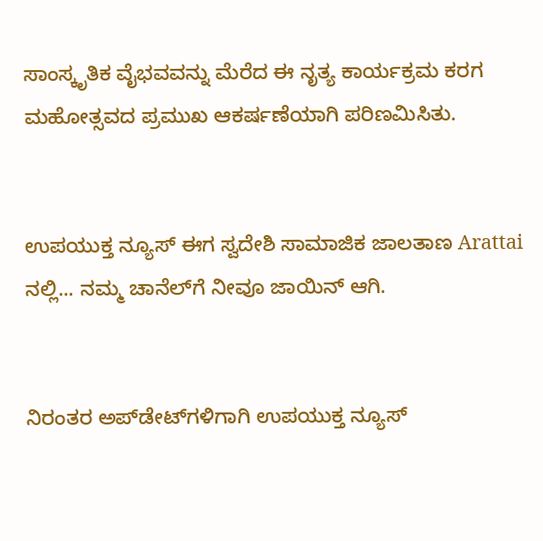ಸಾಂಸ್ಕೃತಿಕ ವೈಭವವನ್ನು ಮೆರೆದ ಈ ನೃತ್ಯ ಕಾರ್ಯಕ್ರಮ ಕರಗ ಮಹೋತ್ಸವದ ಪ್ರಮುಖ ಆಕರ್ಷಣೆಯಾಗಿ ಪರಿಣಮಿಸಿತು.


ಉಪಯುಕ್ತ ನ್ಯೂಸ್ ಈಗ ಸ್ವದೇಶಿ ಸಾಮಾಜಿಕ ಜಾಲತಾಣ Arattai ನಲ್ಲಿ... ನಮ್ಮ ಚಾನೆಲ್‌ಗೆ ನೀವೂ ಜಾಯಿನ್ ಆಗಿ.


ನಿರಂತರ ಅಪ್‌ಡೇಟ್‌ಗಳಿಗಾಗಿ ಉಪಯುಕ್ತ ನ್ಯೂಸ್‌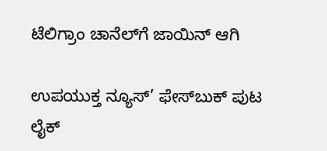ಟೆಲಿಗ್ರಾಂ ಚಾನೆಲ್‌ಗೆ ಜಾಯಿನ್‌ ಆಗಿ

ಉಪಯುಕ್ತ ನ್ಯೂಸ್‌’ ಫೇಸ್‌ಬುಕ್ ಪುಟ ಲೈಕ್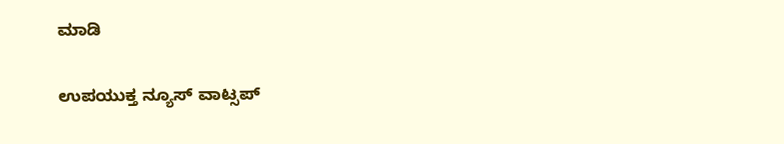ಮಾಡಿ

ಉಪಯುಕ್ತ ನ್ಯೂಸ್‌ ವಾಟ್ಸಪ್‌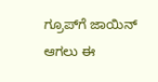ಗ್ರೂಪ್‌ಗೆ ಜಾಯಿನ್ ಆಗಲು ಈ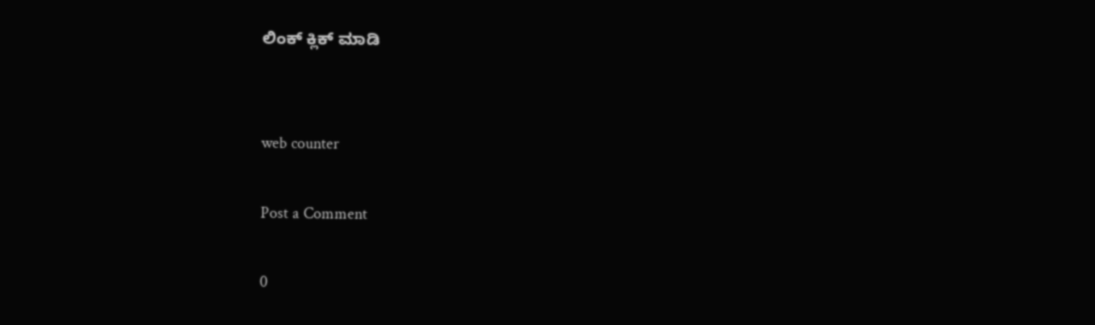ಲಿಂಕ್ ಕ್ಲಿಕ್ ಮಾಡಿ


web counter

Post a Comment

0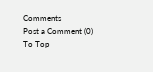Comments
Post a Comment (0)
To Top